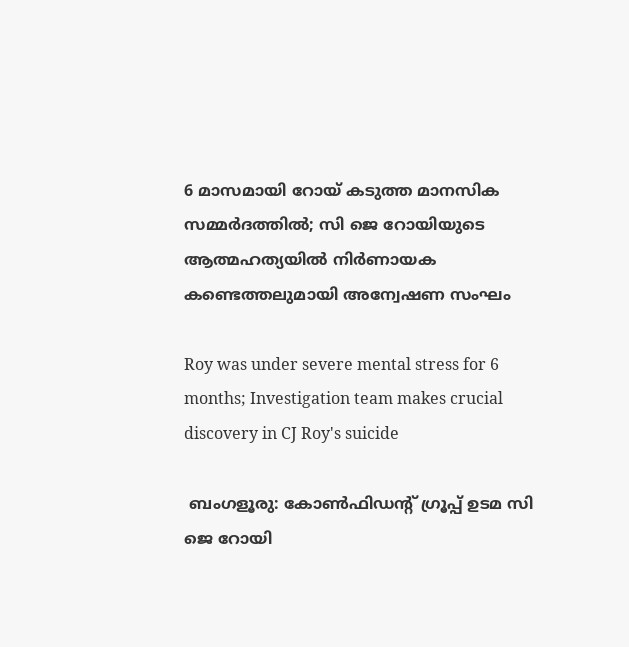6 മാസമായി റോയ് കടുത്ത മാനസിക സമ്മര്‍ദത്തിൽ; സി ജെ റോയിയുടെ ആത്മഹത്യയില്‍ നിര്‍ണായക കണ്ടെത്തലുമായി അന്വേഷണ സംഘം

Roy was under severe mental stress for 6 months; Investigation team makes crucial discovery in CJ Roy's suicide

 ബംഗളൂരു: കോണ്‍ഫിഡന്റ് ഗ്രൂപ്പ് ഉടമ സി ജെ റോയി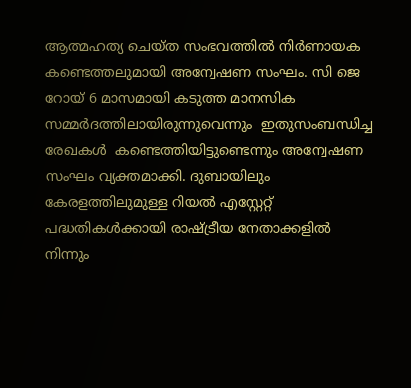ആത്മഹത്യ ചെയ്ത സംഭവത്തിൽ നിര്‍ണായക കണ്ടെത്തലുമായി അന്വേഷണ സംഘം. സി ജെ റോയ് 6 മാസമായി കടുത്ത മാനസിക സമ്മര്‍ദത്തിലായിരുന്നുവെന്നും  ഇതുസംബന്ധിച്ച രേഖകൾ  കണ്ടെത്തിയിട്ടുണ്ടെന്നും അന്വേഷണ സംഘം വ്യക്തമാക്കി. ദുബായിലും കേരളത്തിലുമുള്ള റിയല്‍ എസ്റ്റേറ്റ് പദ്ധതികള്‍ക്കായി രാഷ്ട്രീയ നേതാക്കളില്‍ നിന്നും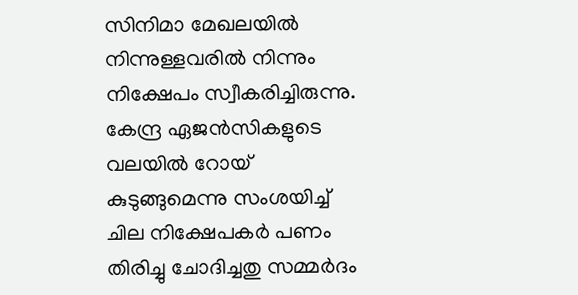സിനിമാ മേഖലയില്‍ നിന്നുള്ളവരില്‍ നിന്നും നിക്ഷേപം സ്വീകരിച്ചിരുന്നു. കേന്ദ്ര ഏജന്‍സികളുടെ വലയില്‍ റോയ് കുടുങ്ങുമെന്നു സംശയിച്ച് ചില നിക്ഷേപകര്‍ പണം തിരിച്ചു ചോദിച്ചതു സമ്മര്‍ദം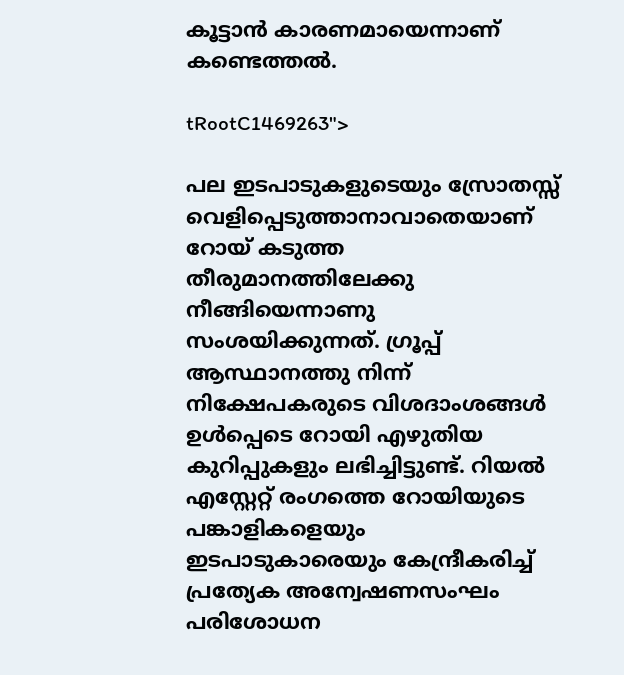കൂട്ടാന്‍ കാരണമായെന്നാണ് കണ്ടെത്തല്‍.

tRootC1469263">

പല ഇടപാടുകളുടെയും സ്രോതസ്സ് വെളിപ്പെടുത്താനാവാതെയാണ് റോയ് കടുത്ത തീരുമാനത്തിലേക്കു നീങ്ങിയെന്നാണു സംശയിക്കുന്നത്. ഗ്രൂപ്പ് ആസ്ഥാനത്തു നിന്ന് നിക്ഷേപകരുടെ വിശദാംശങ്ങള്‍ ഉള്‍പ്പെടെ റോയി എഴുതിയ കുറിപ്പുകളും ലഭിച്ചിട്ടുണ്ട്. റിയല്‍ എസ്റ്റേറ്റ് രംഗത്തെ റോയിയുടെ പങ്കാളികളെയും ഇടപാടുകാരെയും കേന്ദ്രീകരിച്ച് പ്രത്യേക അന്വേഷണസംഘം പരിശോധന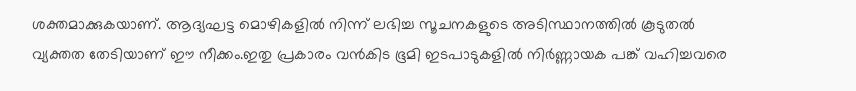ശക്തമാക്കുകയാണ്. ആദ്യഘട്ട മൊഴികളില്‍ നിന്ന് ലഭിച്ച സൂചനകളുടെ അടിസ്ഥാനത്തില്‍ കൂടുതല്‍ വ്യക്തത തേടിയാണ് ഈ നീക്കം.ഇതു പ്രകാരം വന്‍കിട ഭൂമി ഇടപാടുകളില്‍ നിര്‍ണ്ണായക പങ്ക് വഹിച്ചവരെ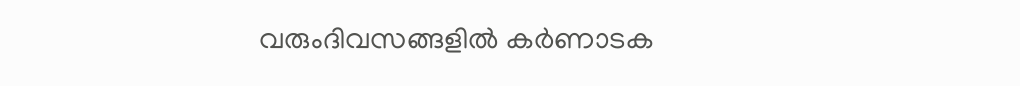വരുംദിവസങ്ങളില്‍ കര്‍ണാടക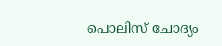പൊലിസ് ചോദ്യം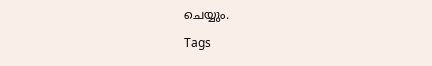ചെയ്യും.

Tags